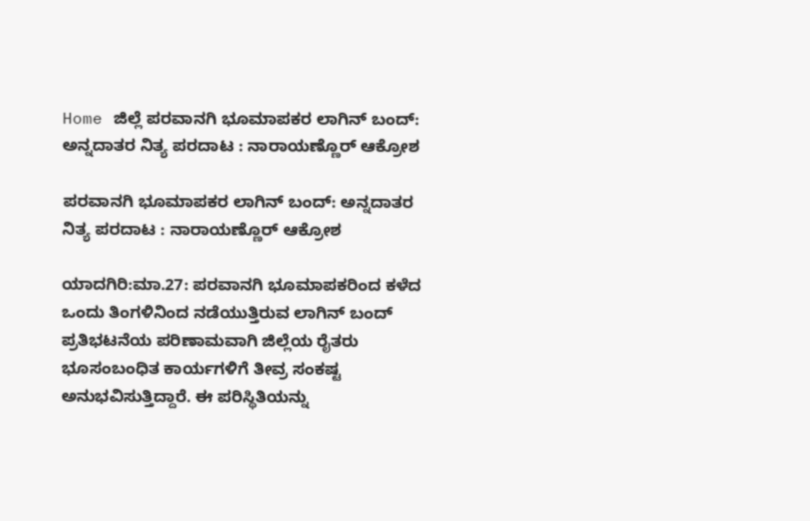Home ಜಿಲ್ಲೆ ಪರವಾನಗಿ ಭೂಮಾಪಕರ ಲಾಗಿನ್ ಬಂದ್: ಅನ್ನದಾತರ ನಿತ್ಯ ಪರದಾಟ : ನಾರಾಯಣ್ಣೊರ್ ಆಕ್ರೋಶ

ಪರವಾನಗಿ ಭೂಮಾಪಕರ ಲಾಗಿನ್ ಬಂದ್: ಅನ್ನದಾತರ ನಿತ್ಯ ಪರದಾಟ : ನಾರಾಯಣ್ಣೊರ್ ಆಕ್ರೋಶ

ಯಾದಗಿರಿ:ಮಾ.27: ಪರವಾನಗಿ ಭೂಮಾಪಕರಿಂದ ಕಳೆದ ಒಂದು ತಿಂಗಳಿನಿಂದ ನಡೆಯುತ್ತಿರುವ ಲಾಗಿನ್ ಬಂದ್ ಪ್ರತಿಭಟನೆಯ ಪರಿಣಾಮವಾಗಿ ಜಿಲ್ಲೆಯ ರೈತರು ಭೂಸಂಬಂಧಿತ ಕಾರ್ಯಗಳಿಗೆ ತೀವ್ರ ಸಂಕಷ್ಟ ಅನುಭವಿಸುತ್ತಿದ್ದಾರೆ. ಈ ಪರಿಸ್ಥಿತಿಯನ್ನು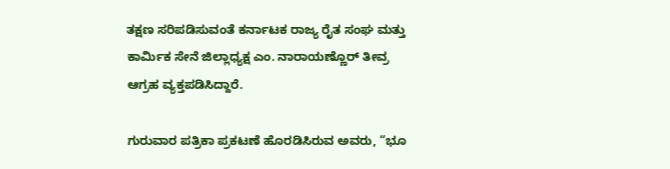ತಕ್ಷಣ ಸರಿಪಡಿಸುವಂತೆ ಕರ್ನಾಟಕ ರಾಜ್ಯ ರೈತ ಸಂಘ ಮತ್ತು ಕಾರ್ಮಿಕ ಸೇನೆ ಜಿಲ್ಲಾಧ್ಯಕ್ಷ ಎಂ. ನಾರಾಯಣ್ಣೊರ್ ತೀವ್ರ ಆಗ್ರಹ ವ್ಯಕ್ತಪಡಿಸಿದ್ದಾರೆ.

ಗುರುವಾರ ಪತ್ರಿಕಾ ಪ್ರಕಟಣೆ ಹೊರಡಿಸಿರುವ ಅವರು, “ಭೂ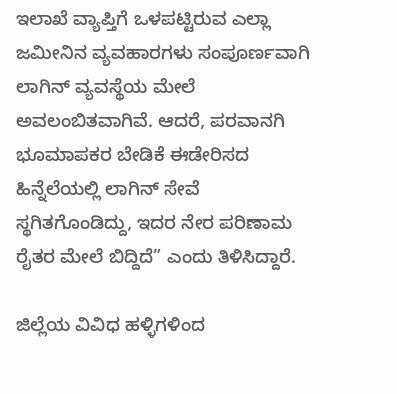ಇಲಾಖೆ ವ್ಯಾಪ್ತಿಗೆ ಒಳಪಟ್ಟಿರುವ ಎಲ್ಲಾ ಜಮೀನಿನ ವ್ಯವಹಾರಗಳು ಸಂಪೂರ್ಣವಾಗಿ ಲಾಗಿನ್ ವ್ಯವಸ್ಥೆಯ ಮೇಲೆ ಅವಲಂಬಿತವಾಗಿವೆ. ಆದರೆ, ಪರವಾನಗಿ ಭೂಮಾಪಕರ ಬೇಡಿಕೆ ಈಡೇರಿಸದ ಹಿನ್ನೆಲೆಯಲ್ಲಿ ಲಾಗಿನ್ ಸೇವೆ ಸ್ಥಗಿತಗೊಂಡಿದ್ದು, ಇದರ ನೇರ ಪರಿಣಾಮ ರೈತರ ಮೇಲೆ ಬಿದ್ದಿದೆ” ಎಂದು ತಿಳಿಸಿದ್ದಾರೆ.

ಜಿಲ್ಲೆಯ ವಿವಿಧ ಹಳ್ಳಿಗಳಿಂದ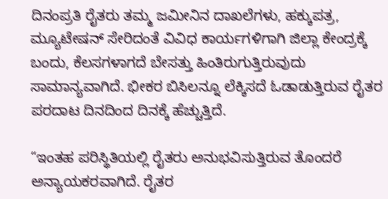ದಿನಂಪ್ರತಿ ರೈತರು ತಮ್ಮ ಜಮೀನಿನ ದಾಖಲೆಗಳು, ಹಕ್ಕುಪತ್ರ, ಮ್ಯೂಟೇಷನ್ ಸೇರಿದಂತೆ ವಿವಿಧ ಕಾರ್ಯಗಳಿಗಾಗಿ ಜಿಲ್ಲಾ ಕೇಂದ್ರಕ್ಕೆ ಬಂದು, ಕೆಲಸಗಳಾಗದೆ ಬೇಸತ್ತು ಹಿಂತಿರುಗುತ್ತಿರುವುದು ಸಾಮಾನ್ಯವಾಗಿದೆ. ಭೀಕರ ಬಿಸಿಲನ್ನೂ ಲೆಕ್ಕಿಸದೆ ಓಡಾಡುತ್ತಿರುವ ರೈತರ ಪರದಾಟ ದಿನದಿಂದ ದಿನಕ್ಕೆ ಹೆಚ್ಚುತ್ತಿದೆ.

“ಇಂತಹ ಪರಿಸ್ಥಿತಿಯಲ್ಲಿ ರೈತರು ಅನುಭವಿಸುತ್ತಿರುವ ತೊಂದರೆ ಅನ್ಯಾಯಕರವಾಗಿದೆ. ರೈತರ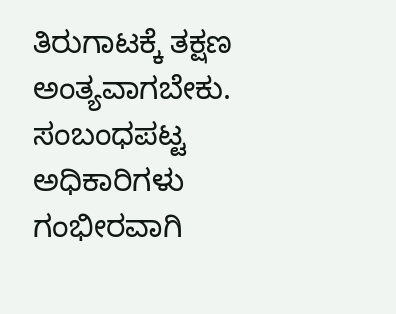ತಿರುಗಾಟಕ್ಕೆ ತಕ್ಷಣ ಅಂತ್ಯವಾಗಬೇಕು. ಸಂಬಂಧಪಟ್ಟ ಅಧಿಕಾರಿಗಳು ಗಂಭೀರವಾಗಿ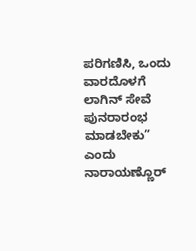ಪರಿಗಣಿಸಿ, ಒಂದು ವಾರದೊಳಗೆ ಲಾಗಿನ್ ಸೇವೆ ಪುನರಾರಂಭ ಮಾಡಬೇಕು” ಎಂದು ನಾರಾಯಣ್ಣೊರ್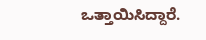ಒತ್ತಾಯಿಸಿದ್ದಾರೆ.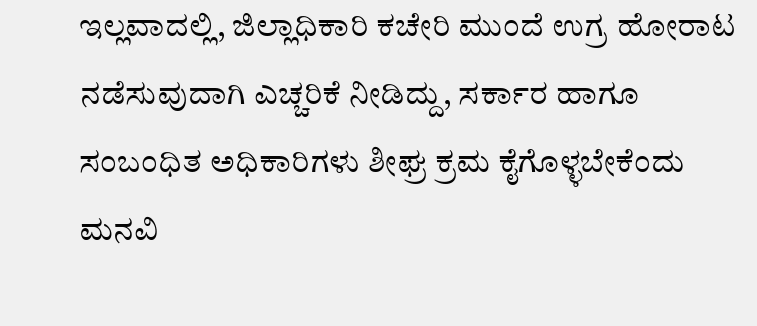ಇಲ್ಲವಾದಲ್ಲಿ, ಜಿಲ್ಲಾಧಿಕಾರಿ ಕಚೇರಿ ಮುಂದೆ ಉಗ್ರ ಹೋರಾಟ ನಡೆಸುವುದಾಗಿ ಎಚ್ಚರಿಕೆ ನೀಡಿದ್ದು, ಸರ್ಕಾರ ಹಾಗೂ ಸಂಬಂಧಿತ ಅಧಿಕಾರಿಗಳು ಶೀಘ್ರ ಕ್ರಮ ಕೈಗೊಳ್ಳಬೇಕೆಂದು ಮನವಿ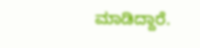ಮಾಡಿದ್ದಾರೆ.